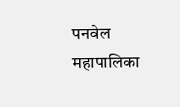पनवेल महापालिका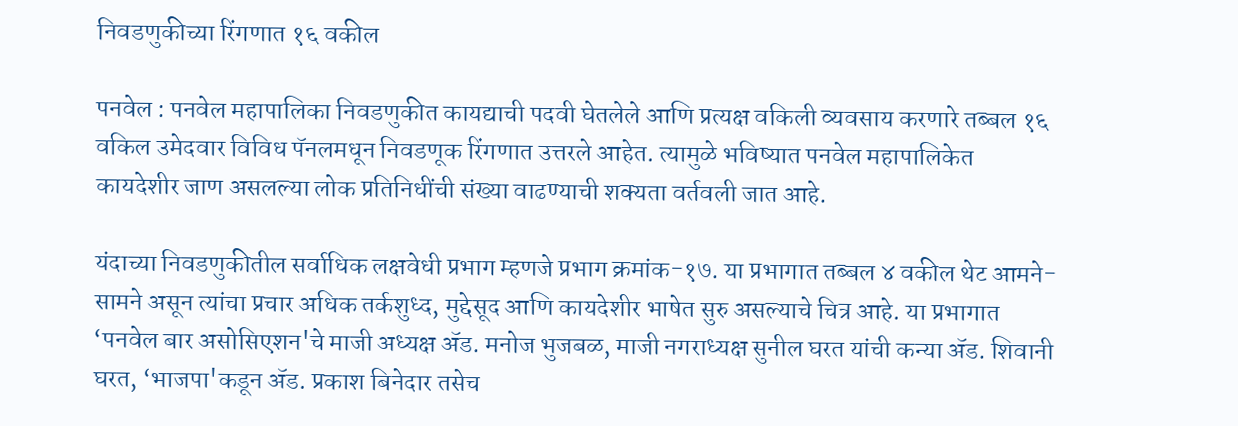निवडणुकीच्या रिंगणात १६ वकील

पनवेल : पनवेल महापालिका निवडणुकीत कायद्याची पदवी घेतलेले आणि प्रत्यक्ष वकिली व्यवसाय करणारे तब्बल १६ वकिल उमेदवार विविध पॅनलमधून निवडणूक रिंगणात उत्तरले आहेत. त्यामुळे भविष्यात पनवेल महापालिकेत कायदेशीर जाण असलल्या लोक प्रतिनिधींची संख्या वाढण्याची शक्यता वर्तवली जात आहे.

यंदाच्या निवडणुकीतील सर्वाधिक लक्षवेधी प्रभाग म्हणजे प्रभाग क्रमांक-१७. या प्रभागात तब्बल ४ वकील थेट आमने-सामने असून त्यांचा प्रचार अधिक तर्कशुध्द, मुद्देसूद आणि कायदेशीर भाषेत सुरु असल्याचे चित्र आहे. या प्रभागात ‘पनवेल बार असोसिएशन'चे माजी अध्यक्ष ॲड. मनोज भुजबळ, माजी नगराध्यक्ष सुनील घरत यांची कन्या ॲड. शिवानी घरत, ‘भाजपा'कडून ॲड. प्रकाश बिनेदार तसेच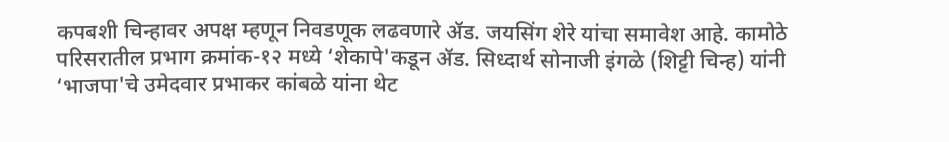कपबशी चिन्हावर अपक्ष म्हणून निवडणूक लढवणारे ॲड. जयसिंग शेरे यांचा समावेश आहे. कामोठे परिसरातील प्रभाग क्रमांक-१२ मध्ये ‘शेकापे'कडून ॲड. सिध्दार्थ सोनाजी इंगळे (शिट्टी चिन्ह) यांनी ‘भाजपा'चे उमेदवार प्रभाकर कांबळे यांना थेट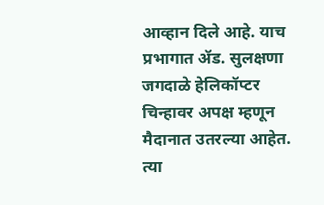आव्हान दिले आहे. याच प्रभागात ॲड. सुलक्षणा जगदाळे हेलिकॉप्टर चिन्हावर अपक्ष म्हणून मैदानात उतरल्या आहेत. त्या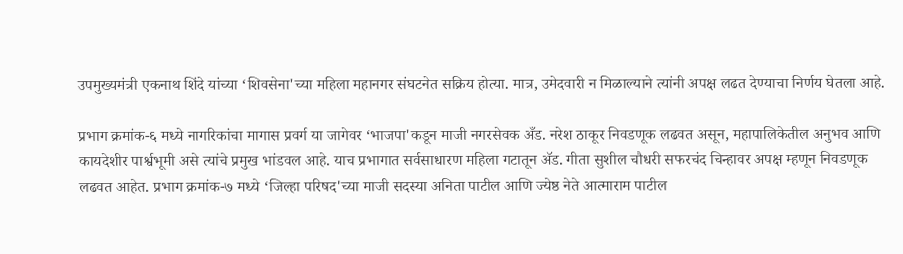उपमुख्यमंत्री एकनाथ शिंदे यांच्या ‘शिवसेना'च्या महिला महानगर संघटनेत सक्रिय होत्या. मात्र, उमेदवारी न मिळाल्याने त्यांनी अपक्ष लढत देण्याचा निर्णय घेतला आहे.

प्रभाग क्रमांक-६ मध्ये नागरिकांचा मागास प्रवर्ग या जागेवर ‘भाजपा'कडून माजी नगरसेवक अँड. नरेश ठाकूर निवडणूक लढवत असून, महापालिकेतील अनुभव आणि कायदेशीर पार्श्वभूमी असे त्यांचे प्रमुख भांडवल आहे. याच प्रभागात सर्वसाधारण महिला गटातून ॲड. गीता सुशील चौधरी सफरचंद चिन्हावर अपक्ष म्हणून निवडणूक लढवत आहेत. प्रभाग क्रमांक-७ मध्ये ‘जिल्हा परिषद'च्या माजी सदस्या अनिता पाटील आणि ज्येष्ठ नेते आत्माराम पाटील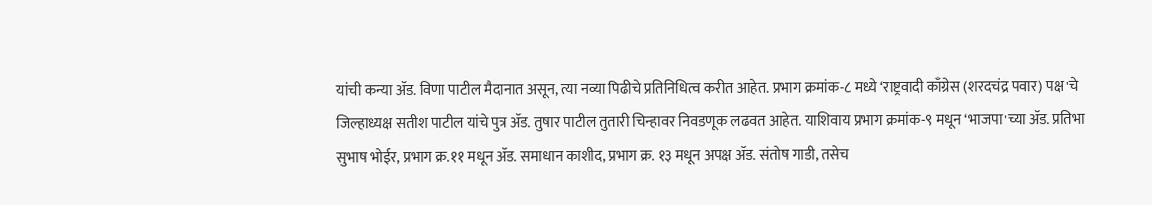यांची कन्या ॲड. विणा पाटील मैदानात असून, त्या नव्या पिढीचे प्रतिनिधित्व करीत आहेत. प्रभाग क्रमांक-८ मध्ये ‘राष्ट्रवादी काँग्रेस (शरदचंद्र पवार) पक्ष'चे जिल्हाध्यक्ष सतीश पाटील यांचे पुत्र ॲड. तुषार पाटील तुतारी चिन्हावर निवडणूक लढवत आहेत. याशिवाय प्रभाग क्रमांक-९ मधून ‘भाजपा'च्या ॲड. प्रतिभा सुभाष भोईर, प्रभाग क्र.११ मधून ॲड. समाधान काशीद, प्रभाग क्र. १३ मधून अपक्ष ॲड. संतोष गाडी, तसेच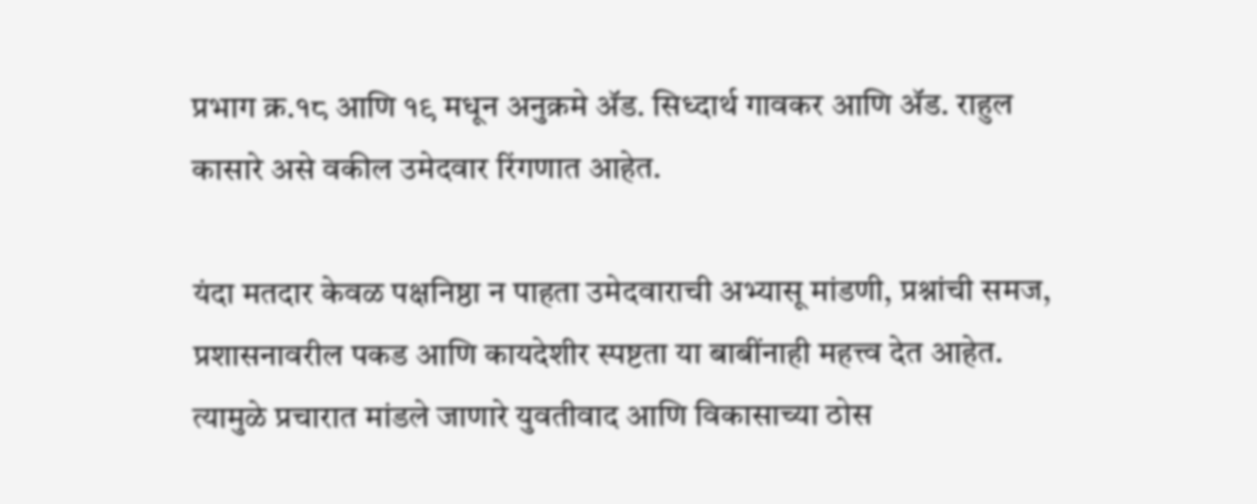प्रभाग क्र.१८ आणि १९ मधून अनुक्रमे ॲड. सिध्दार्थ गावकर आणि ॲड. राहुल कासारे असे वकील उमेदवार रिंगणात आहेत.

यंदा मतदार केवळ पक्षनिष्ठा न पाहता उमेदवाराची अभ्यासू मांडणी, प्रश्नांची समज, प्रशासनावरील पकड आणि कायदेशीर स्पष्टता या बाबींनाही महत्त्व देत आहेत. त्यामुळे प्रचारात मांडले जाणारे युवतीवाद आणि विकासाच्या ठोस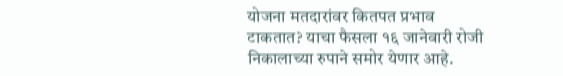योजना मतदारांवर कितपत प्रभाव टाकतात? याचा फैसला १६ जानेवारी रोजी निकालाच्या रुपाने समोर येणार आहे.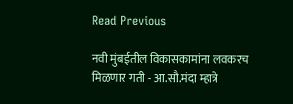Read Previous

नवी मुंबईतील विकासकामांना लवकरच मिळणार गती - आ.सौ.मंदा म्हात्रे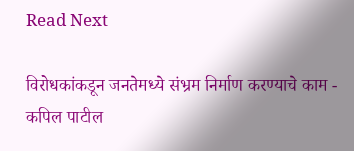Read Next

विरोधकांकडून जनतेमध्ये संभ्रम निर्माण करण्याचे काम - कपिल पाटील